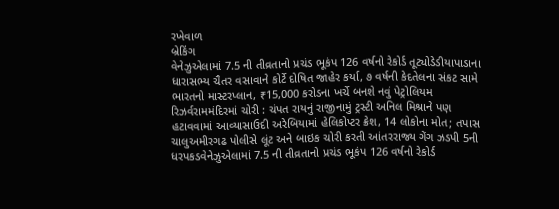રખેવાળ
બ્રેકિંગ
વેનેઝુએલામાં 7.5 ની તીવ્રતાનો પ્રચંડ ભૂકંપ 126 વર્ષનો રેકોર્ડ તૂટ્યોડેડીયાપાડાના ધારાસભ્ય ચૈતર વસાવાને કોર્ટે દોષિત જાહેર કર્યા, ૭ વર્ષની કેદતેલના સંકટ સામે ભારતનો માસ્ટરપ્લાન, ₹15,000 કરોડના ખર્ચે બનશે નવું પેટ્રોલિયમ રિઝર્વરામમંદિરમાં ચોરી : ચંપત રાયનું રાજીનામું ટ્રસ્ટી અનિલ મિશ્રાને પણ હટાવવામાં આવ્યાસાઉદી અરેબિયામાં હેલિકોપ્ટર ક્રેશ, 14 લોકોના મોત; તપાસ ચાલુઅમીરગઢ પોલીસે લૂંટ અને બાઇક ચોરી કરતી આંતરરાજ્ય ગેંગ ઝડપી 5ની ધરપકડવેનેઝુએલામાં 7.5 ની તીવ્રતાનો પ્રચંડ ભૂકંપ 126 વર્ષનો રેકોર્ડ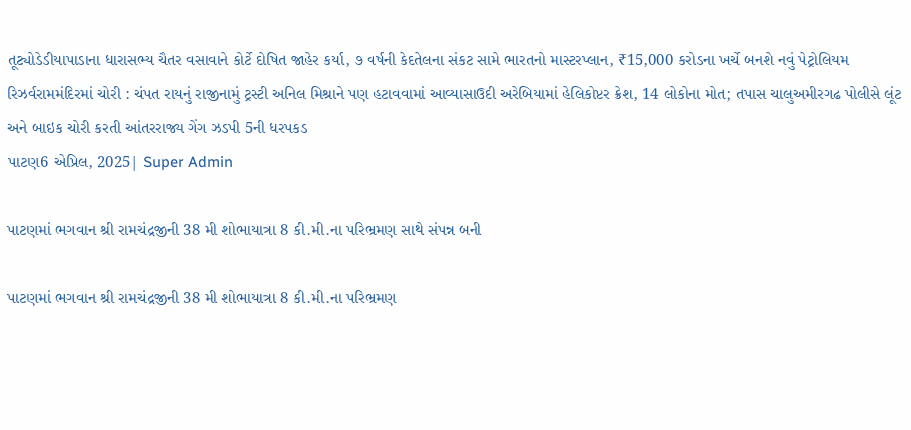તૂટ્યોડેડીયાપાડાના ધારાસભ્ય ચૈતર વસાવાને કોર્ટે દોષિત જાહેર કર્યા, ૭ વર્ષની કેદતેલના સંકટ સામે ભારતનો માસ્ટરપ્લાન, ₹15,000 કરોડના ખર્ચે બનશે નવું પેટ્રોલિયમ રિઝર્વરામમંદિરમાં ચોરી : ચંપત રાયનું રાજીનામું ટ્રસ્ટી અનિલ મિશ્રાને પણ હટાવવામાં આવ્યાસાઉદી અરેબિયામાં હેલિકોપ્ટર ક્રેશ, 14 લોકોના મોત; તપાસ ચાલુઅમીરગઢ પોલીસે લૂંટ અને બાઇક ચોરી કરતી આંતરરાજ્ય ગેંગ ઝડપી 5ની ધરપકડ
પાટણ6 એપ્રિલ, 2025| Super Admin

પાટણમાં ભગવાન શ્રી રામચંદ્રજીની 38 મી શોભાયાત્રા 8 કી.મી.ના પરિભ્રમણ સાથે સંપન્ન બની

પાટણમાં ભગવાન શ્રી રામચંદ્રજીની 38 મી શોભાયાત્રા 8 કી.મી.ના પરિભ્રમણ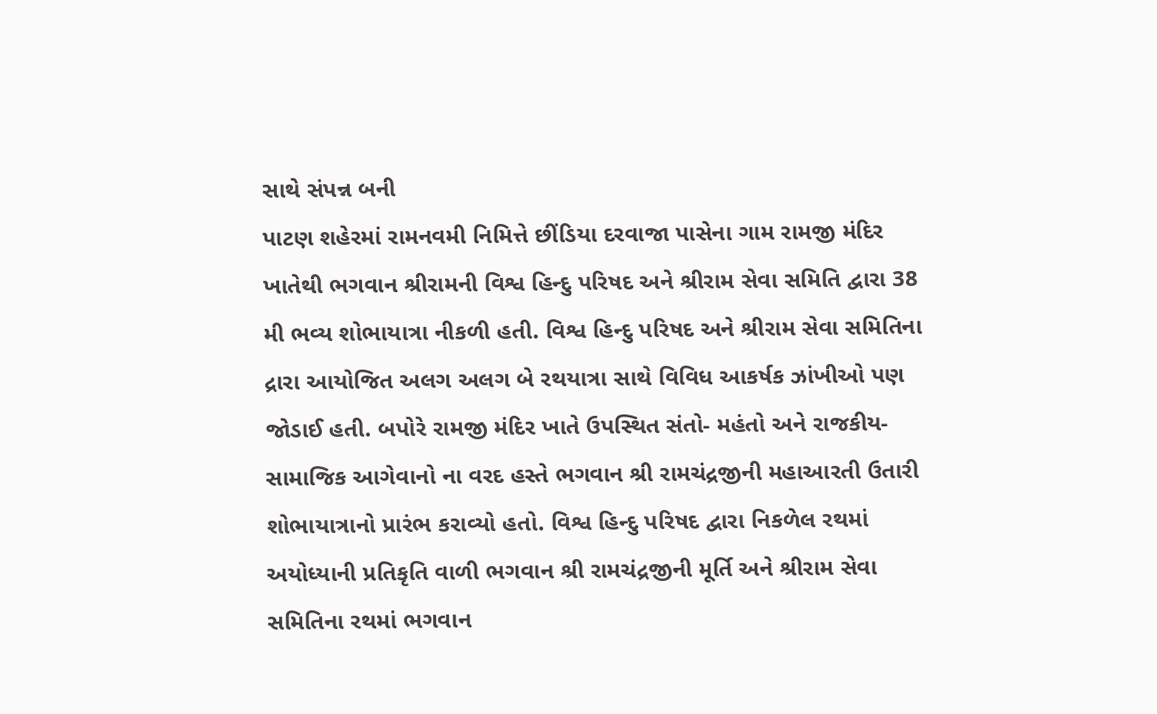સાથે સંપન્ન બની
પાટણ શહેરમાં રામનવમી નિમિત્તે છીંડિયા દરવાજા પાસેના ગામ રામજી મંદિર ખાતેથી ભગવાન શ્રીરામની વિશ્વ હિન્દુ પરિષદ અને શ્રીરામ સેવા સમિતિ દ્વારા 38 મી ભવ્ય શોભાયાત્રા નીકળી હતી. વિશ્વ હિન્દુ પરિષદ અને શ્રીરામ સેવા સમિતિના દ્રારા આયોજિત અલગ અલગ બે રથયાત્રા સાથે વિવિધ આકર્ષક ઝાંખીઓ પણ જોડાઈ હતી. બપોરે રામજી મંદિર ખાતે ઉપસ્થિત સંતો- મહંતો અને રાજકીય- સામાજિક આગેવાનો ના વરદ હસ્તે ભગવાન શ્રી રામચંદ્રજીની મહાઆરતી ઉતારી શોભાયાત્રાનો પ્રારંભ કરાવ્યો હતો. વિશ્વ હિન્દુ પરિષદ દ્વારા નિકળેલ રથમાં અયોધ્યાની પ્રતિકૃતિ વાળી ભગવાન શ્રી રામચંદ્રજીની મૂર્તિ અને શ્રીરામ સેવા સમિતિના રથમાં ભગવાન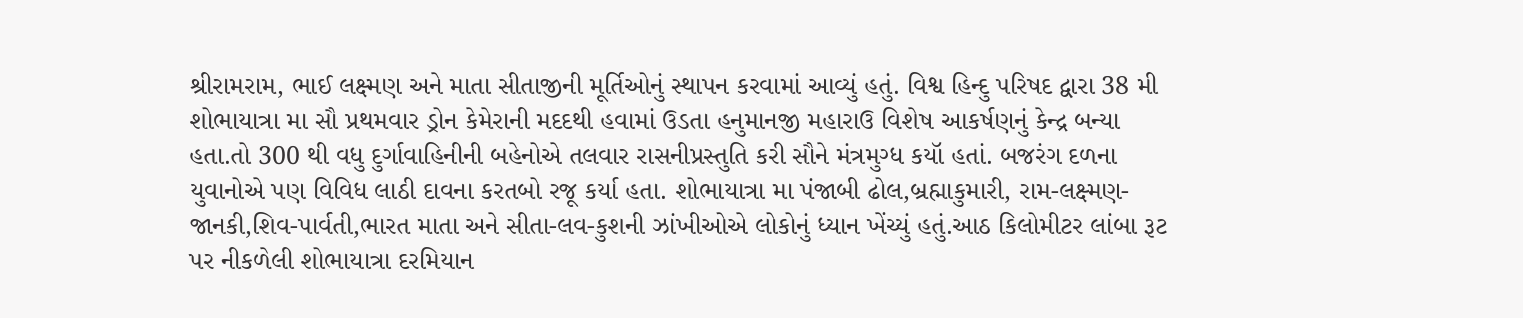શ્રીરામરામ, ભાઈ લક્ષ્મણ અને માતા સીતાજીની મૂર્તિઓનું સ્થાપન કરવામાં આવ્યું હતું. વિશ્વ હિન્દુ પરિષદ દ્વારા 38 મી શોભાયાત્રા મા સૌ પ્રથમવાર ડ્રોન કેમેરાની મદદથી હવામાં ઉડતા હનુમાનજી મહારાઉ વિશેષ આકર્ષણનું કેન્દ્ર બન્યા હતા.તો 300 થી વધુ દુર્ગાવાહિનીની બહેનોએ તલવાર રાસનીપ્રસ્તુતિ કરી સૌને મંત્રમુગ્ધ કયૉ હતાં. બજરંગ દળના યુવાનોએ પણ વિવિધ લાઠી દાવના કરતબો રજૂ કર્યા હતા. શોભાયાત્રા મા પંજાબી ઢોલ,બ્રહ્માકુમારી, રામ-લક્ષ્મણ-જાનકી,શિવ-પાર્વતી,ભારત માતા અને સીતા-લવ-કુશની ઝાંખીઓએ લોકોનું ધ્યાન ખેંચ્યું હતું.આઠ કિલોમીટર લાંબા રૂટ પર નીકળેલી શોભાયાત્રા દરમિયાન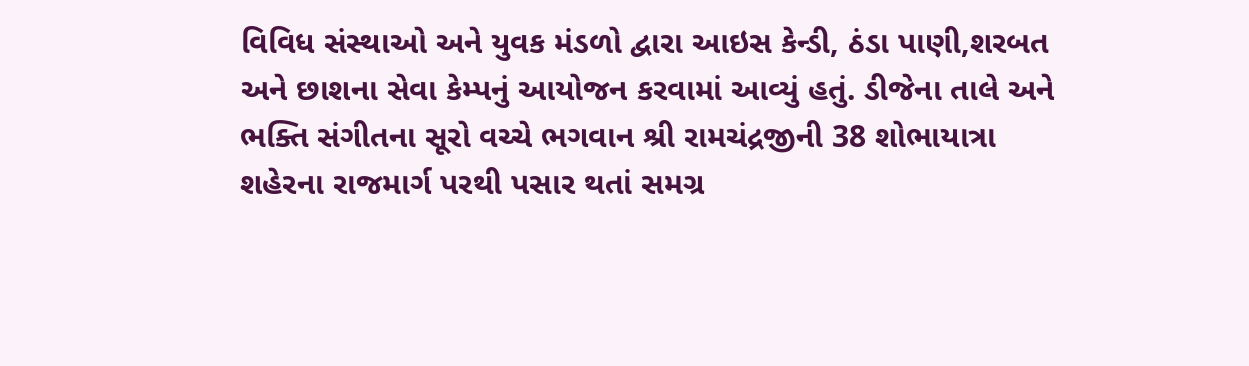વિવિધ સંસ્થાઓ અને યુવક મંડળો દ્વારા આઇસ કેન્ડી, ઠંડા પાણી,શરબત અને છાશના સેવા કેમ્પનું આયોજન કરવામાં આવ્યું હતું. ડીજેના તાલે અને ભક્તિ સંગીતના સૂરો વચ્ચે ભગવાન શ્રી રામચંદ્રજીની 38 શોભાયાત્રા શહેરના રાજમાર્ગ પરથી પસાર થતાં સમગ્ર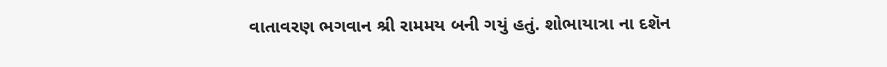વાતાવરણ ભગવાન શ્રી રામમય બની ગયું હતું. શોભાયાત્રા ના દશૅન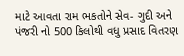માટે આવતા રામ ભકતોને સેવ- ગુદી અને પંજરી નો 500 કિલોથી વધુ પ્રસાદ વિતરણ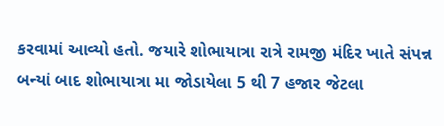કરવામાં આવ્યો હતો. જયારે શોભાયાત્રા રાત્રે રામજી મંદિર ખાતે સંપન્ન બન્યાં બાદ શોભાયાત્રા મા જોડાયેલા 5 થી 7 હજાર જેટલા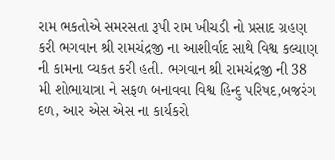રામ ભકતોએ સમરસતા રૂપી રામ ખીચડી નો પ્રસાદ ગ્રહણ કરી ભગવાન શ્રી રામચંદ્રજી ના આશીર્વાદ સાથે વિશ્વ કલ્યાણ ની કામના વ્યકત કરી હતી. ભગવાન શ્રી રામચંદ્રજી ની 38 મી શોભાયાત્રા ને સફળ બનાવવા વિશ્વ હિન્દુ પરિષદ,બજરંગ દળ, આર એસ એસ ના કાર્યકરો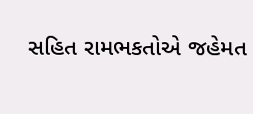સહિત રામભકતોએ જહેમત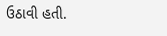ઉઠાવી હતી.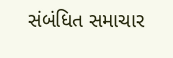સંબંધિત સમાચાર